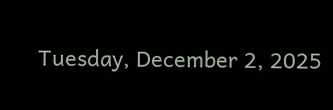Tuesday, December 2, 2025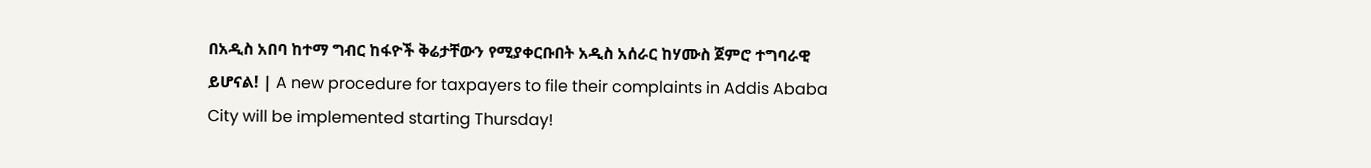በአዲስ አበባ ከተማ ግብር ከፋዮች ቅሬታቸውን የሚያቀርቡበት አዲስ አሰራር ከሃሙስ ጀምሮ ተግባራዊ ይሆናል! | A new procedure for taxpayers to file their complaints in Addis Ababa City will be implemented starting Thursday!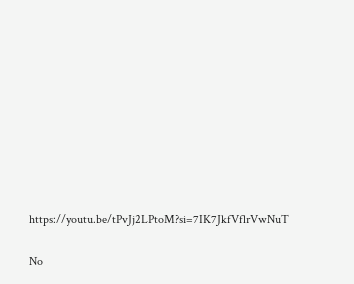https://youtu.be/tPvJj2LPtoM?si=7IK7JkfVflrVwNuT

No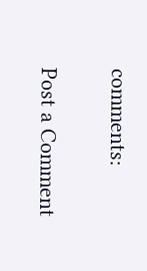comments:

Post a Comment